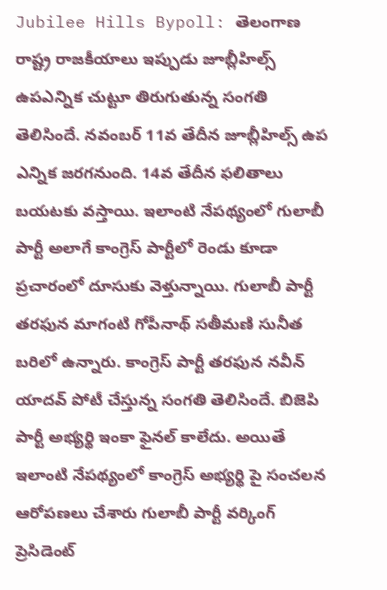Jubilee Hills Bypoll: తెలంగాణ రాష్ట్ర రాజకీయాలు ఇప్పుడు జూబ్లీహిల్స్ ఉపఎన్నిక చుట్టూ తిరుగుతున్న సంగతి తెలిసిందే. నవంబర్ 11వ తేదీన జూబ్లీహిల్స్ ఉప ఎన్నిక జరగనుంది. 14వ తేదీన ఫలితాలు బయటకు వస్తాయి. ఇలాంటి నేపథ్యంలో గులాబీ పార్టీ అలాగే కాంగ్రెస్ పార్టీలో రెండు కూడా ప్రచారంలో దూసుకు వెళ్తున్నాయి. గులాబీ పార్టీ తరఫున మాగంటి గోపీనాథ్ సతీమణి సునీత బరిలో ఉన్నారు. కాంగ్రెస్ పార్టీ తరఫున నవీన్ యాదవ్ పోటీ చేస్తున్న సంగతి తెలిసిందే. బిజెపి పార్టీ అభ్యర్థి ఇంకా ఫైనల్ కాలేదు. అయితే ఇలాంటి నేపథ్యంలో కాంగ్రెస్ అభ్యర్థి పై సంచలన ఆరోపణలు చేశారు గులాబీ పార్టీ వర్కింగ్ ప్రెసిడెంట్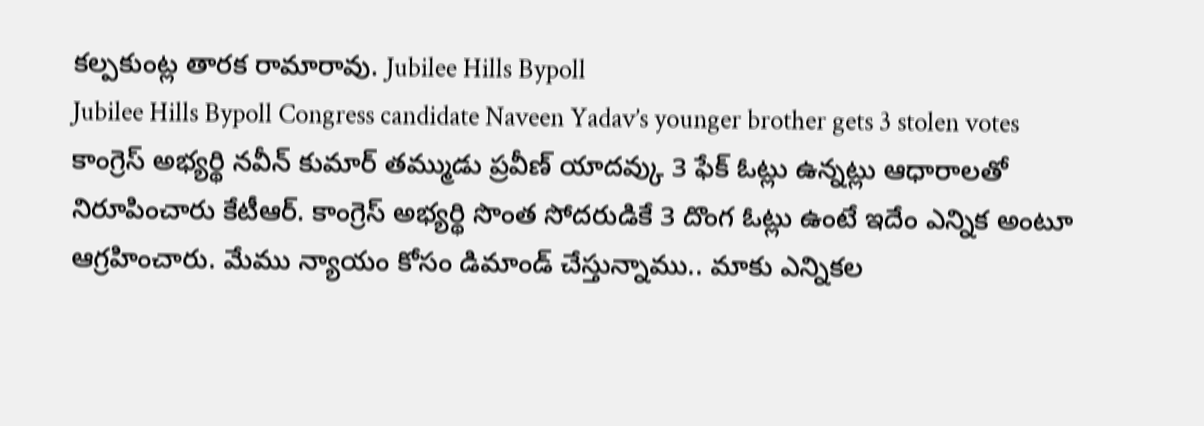కల్పకుంట్ల తారక రామారావు. Jubilee Hills Bypoll
Jubilee Hills Bypoll Congress candidate Naveen Yadav’s younger brother gets 3 stolen votes
కాంగ్రెస్ అభ్యర్థి నవీన్ కుమార్ తమ్ముడు ప్రవీణ్ యాదవ్కు 3 ఫేక్ ఓట్లు ఉన్నట్లు ఆధారాలతో నిరూపించారు కేటీఆర్. కాంగ్రెస్ అభ్యర్థి సొంత సోదరుడికే 3 దొంగ ఓట్లు ఉంటే ఇదేం ఎన్నిక అంటూ ఆగ్రహించారు. మేము న్యాయం కోసం డిమాండ్ చేస్తున్నాము.. మాకు ఎన్నికల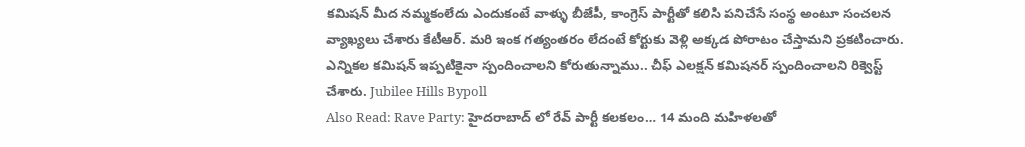కమిషన్ మీద నమ్మకంలేదు ఎందుకంటే వాళ్ళు బీజేపీ, కాంగ్రెస్ పార్టీతో కలిసి పనిచేసే సంస్థ అంటూ సంచలన వ్యాఖ్యలు చేశారు కేటీఆర్. మరి ఇంక గత్యంతరం లేదంటే కోర్టుకు వెళ్లి అక్కడ పోరాటం చేస్తామని ప్రకటించారు. ఎన్నికల కమిషన్ ఇప్పటికైనా స్పందించాలని కోరుతున్నాము.. చీఫ్ ఎలక్షన్ కమిషనర్ స్పందించాలని రిక్వెస్ట్ చేశారు. Jubilee Hills Bypoll
Also Read: Rave Party: హైదరాబాద్ లో రేవ్ పార్టీ కలకలం… 14 మంది మహిళలతో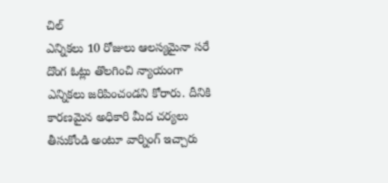చిల్
ఎన్నికలు 10 రోజులు ఆలస్యమైనా సరే దొంగ ఓట్లు తొలగించి న్యాయంగా ఎన్నికలు జరిపించండని కోరారు. దీనికి కారణమైన అధికారి మీద చర్యలు తీసుకోండి అంటూ వార్నింగ్ ఇచ్చారు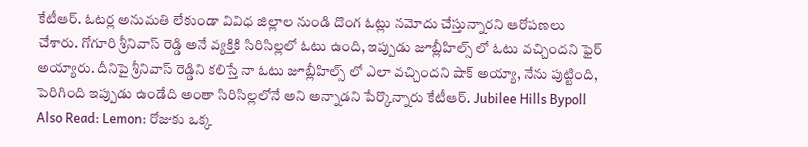కేటీఆర్. ఓటర్ల అనుమతి లేకుండా వివిధ జిల్లాల నుండి దొంగ ఓట్లు నమోదు చేస్తున్నారని ఆరోపణలు చేశారు. గోగూరి శ్రీనివాస్ రెడ్డి అనే వ్యక్తికి సిరిసిల్లలో ఓటు ఉంది, ఇప్పుడు జూబ్లీహిల్స్ లో ఓటు వచ్చిందని ఫైర్ అయ్యారు. దీనిపై శ్రీనివాస్ రెడ్డిని కలిస్తే నా ఓటు జూబ్లీహిల్స్ లో ఎలా వచ్చిందని షాక్ అయ్యా, నేను పుట్టింది, పెరిగింది ఇప్పుడు ఉండేది అంతా సిరిసిల్లలోనే అని అన్నాడని పేర్కొన్నారు కేటీఆర్. Jubilee Hills Bypoll
Also Read: Lemon: రోజుకు ఒక్క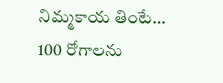నిమ్మకాయ తింటే… 100 రోగాలను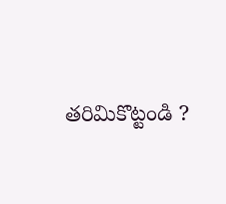తరిమికొట్టండి ?